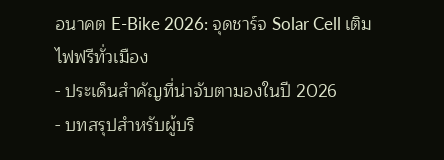อนาคต E-Bike 2026: จุดชาร์จ Solar Cell เติมไฟฟรีทั่วเมือง
- ประเด็นสำคัญที่น่าจับตามองในปี 2026
- บทสรุปสำหรับผู้บริ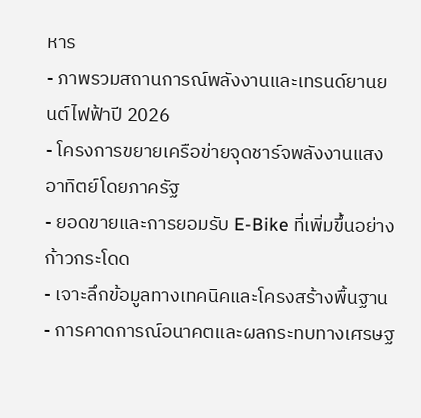หาร
- ภาพรวมสถานการณ์พลังงานและเทรนด์ยานยนต์ไฟฟ้าปี 2026
- โครงการขยายเครือข่ายจุดชาร์จพลังงานแสงอาทิตย์โดยภาครัฐ
- ยอดขายและการยอมรับ E-Bike ที่เพิ่มขึ้นอย่างก้าวกระโดด
- เจาะลึกข้อมูลทางเทคนิคและโครงสร้างพื้นฐาน
- การคาดการณ์อนาคตและผลกระทบทางเศรษฐ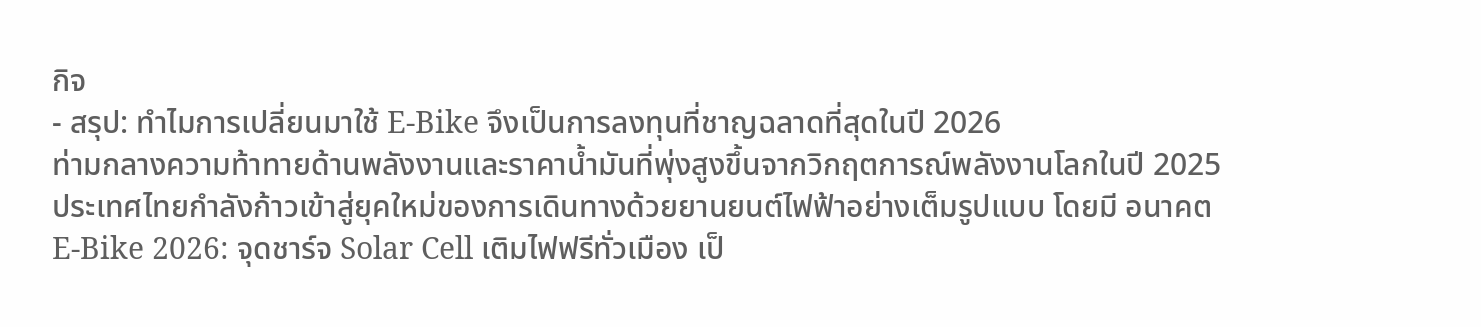กิจ
- สรุป: ทำไมการเปลี่ยนมาใช้ E-Bike จึงเป็นการลงทุนที่ชาญฉลาดที่สุดในปี 2026
ท่ามกลางความท้าทายด้านพลังงานและราคาน้ำมันที่พุ่งสูงขึ้นจากวิกฤตการณ์พลังงานโลกในปี 2025 ประเทศไทยกำลังก้าวเข้าสู่ยุคใหม่ของการเดินทางด้วยยานยนต์ไฟฟ้าอย่างเต็มรูปแบบ โดยมี อนาคต E-Bike 2026: จุดชาร์จ Solar Cell เติมไฟฟรีทั่วเมือง เป็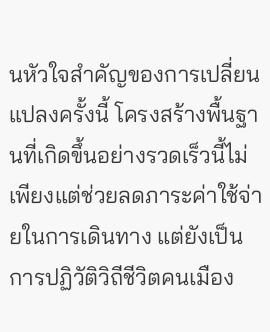นหัวใจสำคัญของการเปลี่ยนแปลงครั้งนี้ โครงสร้างพื้นฐานที่เกิดขึ้นอย่างรวดเร็วนี้ไม่เพียงแต่ช่วยลดภาระค่าใช้จ่ายในการเดินทาง แต่ยังเป็นการปฏิวัติวิถีชีวิตคนเมือง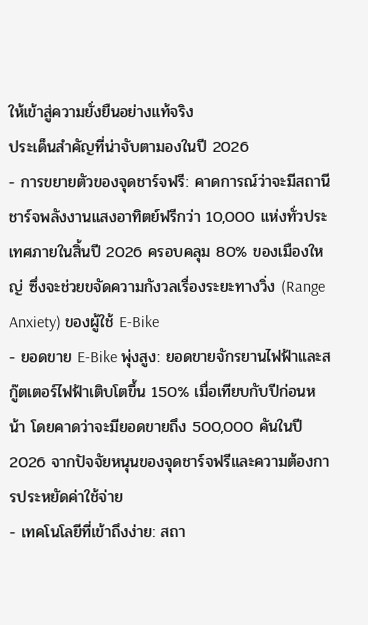ให้เข้าสู่ความยั่งยืนอย่างแท้จริง
ประเด็นสำคัญที่น่าจับตามองในปี 2026
- การขยายตัวของจุดชาร์จฟรี: คาดการณ์ว่าจะมีสถานีชาร์จพลังงานแสงอาทิตย์ฟรีกว่า 10,000 แห่งทั่วประเทศภายในสิ้นปี 2026 ครอบคลุม 80% ของเมืองใหญ่ ซึ่งจะช่วยขจัดความกังวลเรื่องระยะทางวิ่ง (Range Anxiety) ของผู้ใช้ E-Bike
- ยอดขาย E-Bike พุ่งสูง: ยอดขายจักรยานไฟฟ้าและสกู๊ตเตอร์ไฟฟ้าเติบโตขึ้น 150% เมื่อเทียบกับปีก่อนหน้า โดยคาดว่าจะมียอดขายถึง 500,000 คันในปี 2026 จากปัจจัยหนุนของจุดชาร์จฟรีและความต้องการประหยัดค่าใช้จ่าย
- เทคโนโลยีที่เข้าถึงง่าย: สถา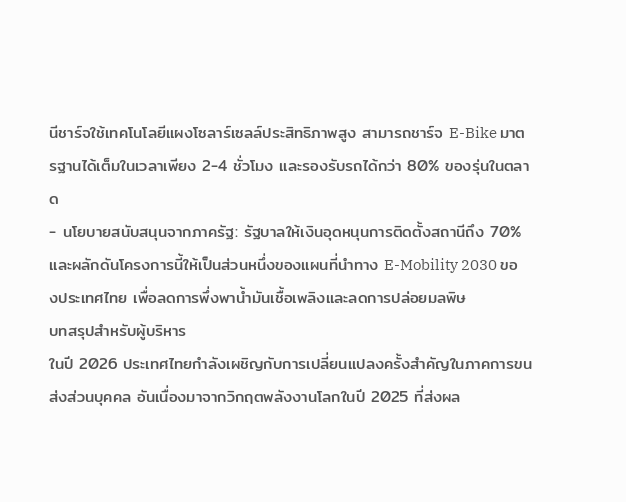นีชาร์จใช้เทคโนโลยีแผงโซลาร์เซลล์ประสิทธิภาพสูง สามารถชาร์จ E-Bike มาตรฐานได้เต็มในเวลาเพียง 2-4 ชั่วโมง และรองรับรถได้กว่า 80% ของรุ่นในตลาด
- นโยบายสนับสนุนจากภาครัฐ: รัฐบาลให้เงินอุดหนุนการติดตั้งสถานีถึง 70% และผลักดันโครงการนี้ให้เป็นส่วนหนึ่งของแผนที่นำทาง E-Mobility 2030 ของประเทศไทย เพื่อลดการพึ่งพาน้ำมันเชื้อเพลิงและลดการปล่อยมลพิษ
บทสรุปสำหรับผู้บริหาร
ในปี 2026 ประเทศไทยกำลังเผชิญกับการเปลี่ยนแปลงครั้งสำคัญในภาคการขนส่งส่วนบุคคล อันเนื่องมาจากวิกฤตพลังงานโลกในปี 2025 ที่ส่งผล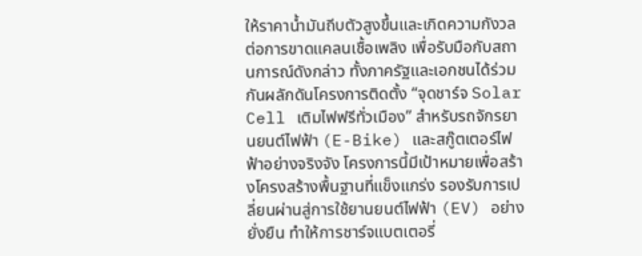ให้ราคาน้ำมันถีบตัวสูงขึ้นและเกิดความกังวลต่อการขาดแคลนเชื้อเพลิง เพื่อรับมือกับสถานการณ์ดังกล่าว ทั้งภาครัฐและเอกชนได้ร่วมกันผลักดันโครงการติดตั้ง “จุดชาร์จ Solar Cell เติมไฟฟรีทั่วเมือง” สำหรับรถจักรยานยนต์ไฟฟ้า (E-Bike) และสกู๊ตเตอร์ไฟฟ้าอย่างจริงจัง โครงการนี้มีเป้าหมายเพื่อสร้างโครงสร้างพื้นฐานที่แข็งแกร่ง รองรับการเปลี่ยนผ่านสู่การใช้ยานยนต์ไฟฟ้า (EV) อย่างยั่งยืน ทำให้การชาร์จแบตเตอรี่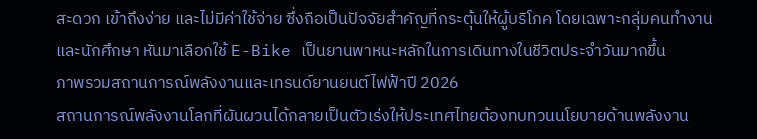สะดวก เข้าถึงง่าย และไม่มีค่าใช้จ่าย ซึ่งถือเป็นปัจจัยสำคัญที่กระตุ้นให้ผู้บริโภค โดยเฉพาะกลุ่มคนทำงานและนักศึกษา หันมาเลือกใช้ E-Bike เป็นยานพาหนะหลักในการเดินทางในชีวิตประจำวันมากขึ้น
ภาพรวมสถานการณ์พลังงานและเทรนด์ยานยนต์ไฟฟ้าปี 2026
สถานการณ์พลังงานโลกที่ผันผวนได้กลายเป็นตัวเร่งให้ประเทศไทยต้องทบทวนนโยบายด้านพลังงาน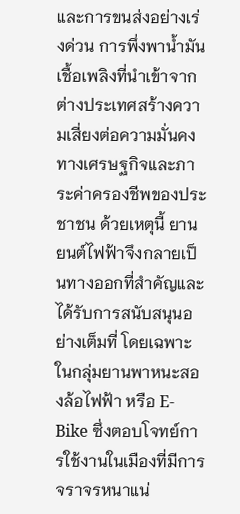และการขนส่งอย่างเร่งด่วน การพึ่งพาน้ำมันเชื้อเพลิงที่นำเข้าจากต่างประเทศสร้างความเสี่ยงต่อความมั่นคงทางเศรษฐกิจและภาระค่าครองชีพของประชาชน ด้วยเหตุนี้ ยานยนต์ไฟฟ้าจึงกลายเป็นทางออกที่สำคัญและได้รับการสนับสนุนอย่างเต็มที่ โดยเฉพาะในกลุ่มยานพาหนะสองล้อไฟฟ้า หรือ E-Bike ซึ่งตอบโจทย์การใช้งานในเมืองที่มีการจราจรหนาแน่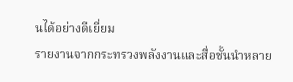นได้อย่างดีเยี่ยม
รายงานจากกระทรวงพลังงานและสื่อชั้นนำหลาย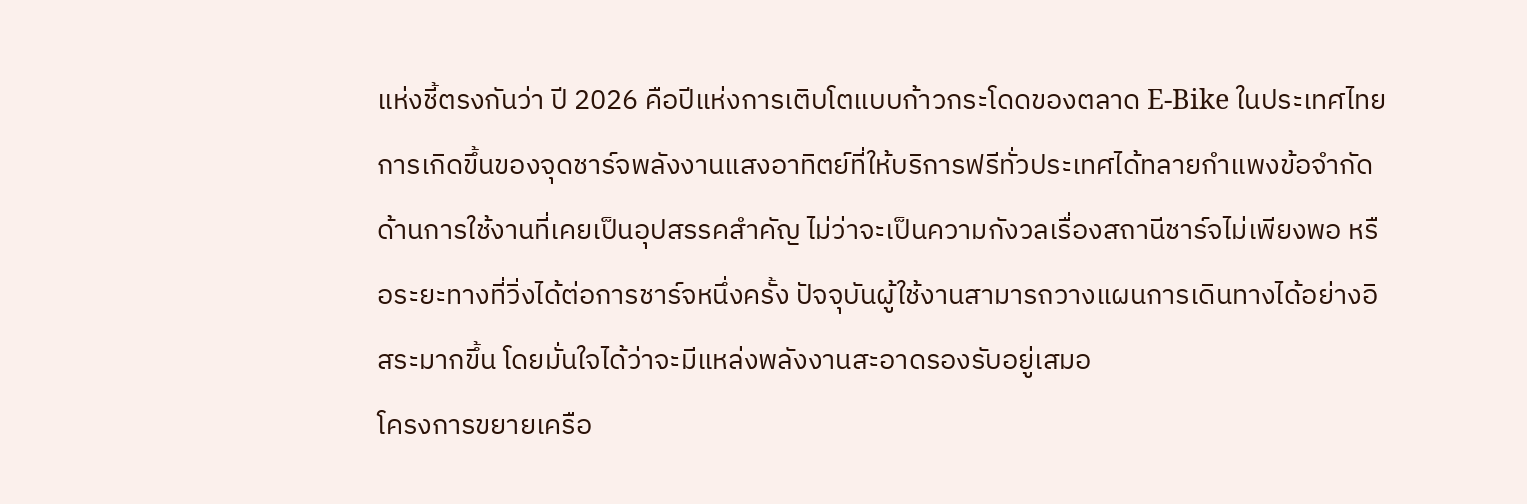แห่งชี้ตรงกันว่า ปี 2026 คือปีแห่งการเติบโตแบบก้าวกระโดดของตลาด E-Bike ในประเทศไทย การเกิดขึ้นของจุดชาร์จพลังงานแสงอาทิตย์ที่ให้บริการฟรีทั่วประเทศได้ทลายกำแพงข้อจำกัดด้านการใช้งานที่เคยเป็นอุปสรรคสำคัญ ไม่ว่าจะเป็นความกังวลเรื่องสถานีชาร์จไม่เพียงพอ หรือระยะทางที่วิ่งได้ต่อการชาร์จหนึ่งครั้ง ปัจจุบันผู้ใช้งานสามารถวางแผนการเดินทางได้อย่างอิสระมากขึ้น โดยมั่นใจได้ว่าจะมีแหล่งพลังงานสะอาดรองรับอยู่เสมอ
โครงการขยายเครือ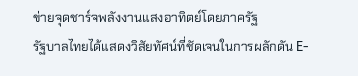ข่ายจุดชาร์จพลังงานแสงอาทิตย์โดยภาครัฐ
รัฐบาลไทยได้แสดงวิสัยทัศน์ที่ชัดเจนในการผลักดัน E-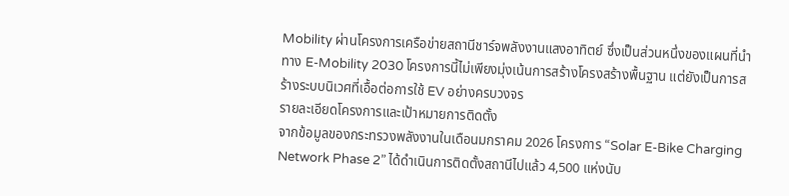Mobility ผ่านโครงการเครือข่ายสถานีชาร์จพลังงานแสงอาทิตย์ ซึ่งเป็นส่วนหนึ่งของแผนที่นำทาง E-Mobility 2030 โครงการนี้ไม่เพียงมุ่งเน้นการสร้างโครงสร้างพื้นฐาน แต่ยังเป็นการสร้างระบบนิเวศที่เอื้อต่อการใช้ EV อย่างครบวงจร
รายละเอียดโครงการและเป้าหมายการติดตั้ง
จากข้อมูลของกระทรวงพลังงานในเดือนมกราคม 2026 โครงการ “Solar E-Bike Charging Network Phase 2” ได้ดำเนินการติดตั้งสถานีไปแล้ว 4,500 แห่งนับ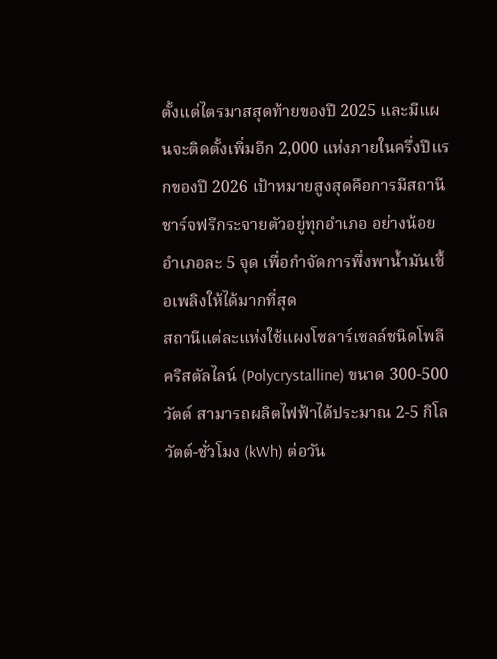ตั้งแต่ไตรมาสสุดท้ายของปี 2025 และมีแผนจะติดตั้งเพิ่มอีก 2,000 แห่งภายในครึ่งปีแรกของปี 2026 เป้าหมายสูงสุดคือการมีสถานีชาร์จฟรีกระจายตัวอยู่ทุกอำเภอ อย่างน้อยอำเภอละ 5 จุด เพื่อกำจัดการพึ่งพาน้ำมันเชื้อเพลิงให้ได้มากที่สุด
สถานีแต่ละแห่งใช้แผงโซลาร์เซลล์ชนิดโพลีคริสตัลไลน์ (Polycrystalline) ขนาด 300-500 วัตต์ สามารถผลิตไฟฟ้าได้ประมาณ 2-5 กิโลวัตต์-ชั่วโมง (kWh) ต่อวัน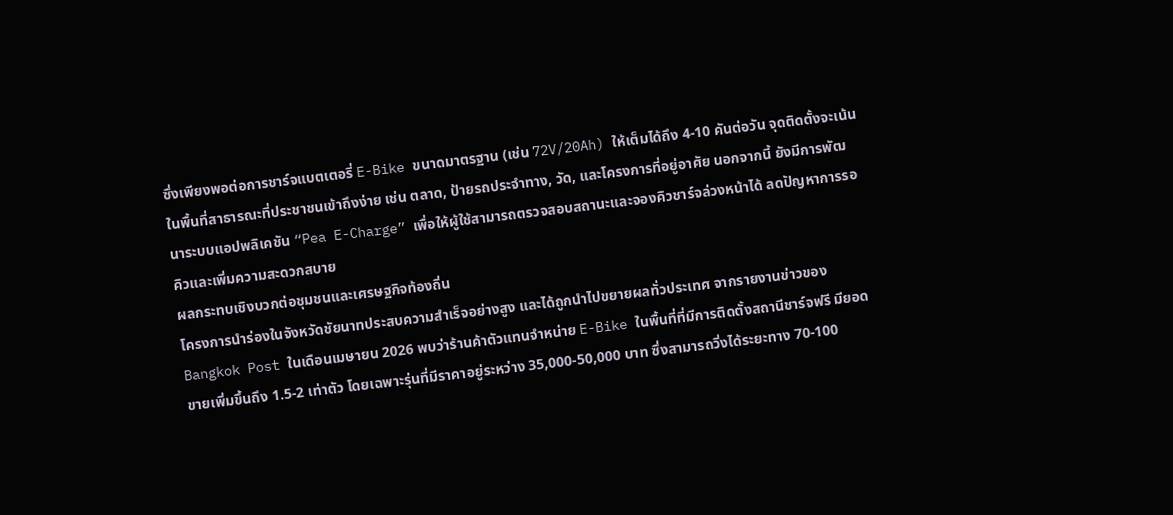ซึ่งเพียงพอต่อการชาร์จแบตเตอรี่ E-Bike ขนาดมาตรฐาน (เช่น 72V/20Ah) ให้เต็มได้ถึง 4-10 คันต่อวัน จุดติดตั้งจะเน้นในพื้นที่สาธารณะที่ประชาชนเข้าถึงง่าย เช่น ตลาด, ป้ายรถประจำทาง, วัด, และโครงการที่อยู่อาศัย นอกจากนี้ ยังมีการพัฒนาระบบแอปพลิเคชัน “Pea E-Charge” เพื่อให้ผู้ใช้สามารถตรวจสอบสถานะและจองคิวชาร์จล่วงหน้าได้ ลดปัญหาการรอคิวและเพิ่มความสะดวกสบาย
ผลกระทบเชิงบวกต่อชุมชนและเศรษฐกิจท้องถิ่น
โครงการนำร่องในจังหวัดชัยนาทประสบความสำเร็จอย่างสูง และได้ถูกนำไปขยายผลทั่วประเทศ จากรายงานข่าวของ Bangkok Post ในเดือนเมษายน 2026 พบว่าร้านค้าตัวแทนจำหน่าย E-Bike ในพื้นที่ที่มีการติดตั้งสถานีชาร์จฟรี มียอดขายเพิ่มขึ้นถึง 1.5-2 เท่าตัว โดยเฉพาะรุ่นที่มีราคาอยู่ระหว่าง 35,000-50,000 บาท ซึ่งสามารถวิ่งได้ระยะทาง 70-100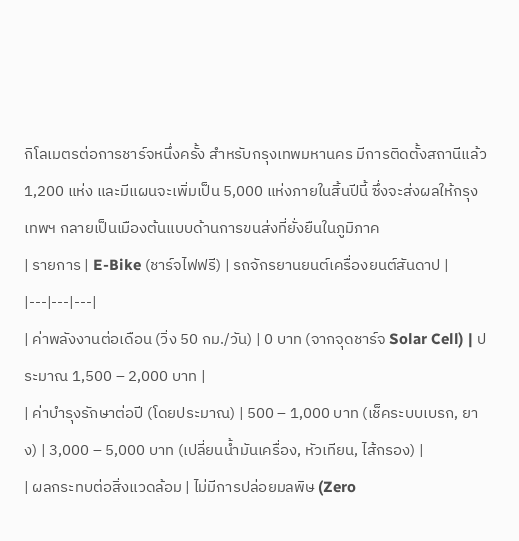กิโลเมตรต่อการชาร์จหนึ่งครั้ง สำหรับกรุงเทพมหานคร มีการติดตั้งสถานีแล้ว 1,200 แห่ง และมีแผนจะเพิ่มเป็น 5,000 แห่งภายในสิ้นปีนี้ ซึ่งจะส่งผลให้กรุงเทพฯ กลายเป็นเมืองต้นแบบด้านการขนส่งที่ยั่งยืนในภูมิภาค
| รายการ | E-Bike (ชาร์จไฟฟรี) | รถจักรยานยนต์เครื่องยนต์สันดาป |
|---|---|---|
| ค่าพลังงานต่อเดือน (วิ่ง 50 กม./วัน) | 0 บาท (จากจุดชาร์จ Solar Cell) | ประมาณ 1,500 – 2,000 บาท |
| ค่าบำรุงรักษาต่อปี (โดยประมาณ) | 500 – 1,000 บาท (เช็คระบบเบรก, ยาง) | 3,000 – 5,000 บาท (เปลี่ยนน้ำมันเครื่อง, หัวเทียน, ไส้กรอง) |
| ผลกระทบต่อสิ่งแวดล้อม | ไม่มีการปล่อยมลพิษ (Zero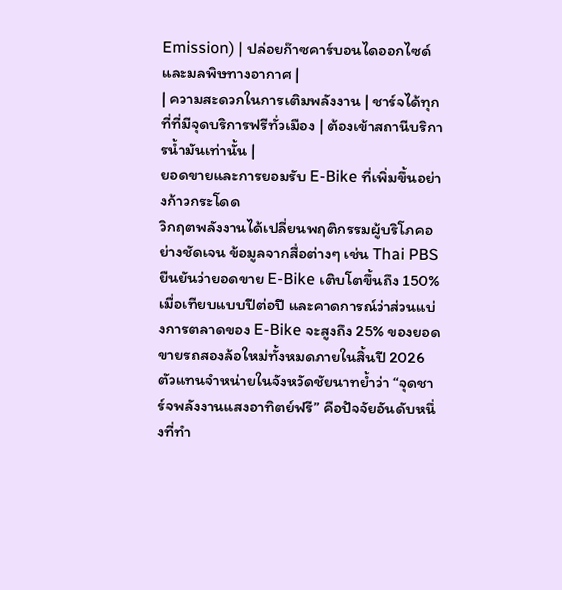Emission) | ปล่อยก๊าซคาร์บอนไดออกไซด์และมลพิษทางอากาศ |
| ความสะดวกในการเติมพลังงาน | ชาร์จได้ทุกที่ที่มีจุดบริการฟรีทั่วเมือง | ต้องเข้าสถานีบริการน้ำมันเท่านั้น |
ยอดขายและการยอมรับ E-Bike ที่เพิ่มขึ้นอย่างก้าวกระโดด
วิกฤตพลังงานได้เปลี่ยนพฤติกรรมผู้บริโภคอย่างชัดเจน ข้อมูลจากสื่อต่างๆ เช่น Thai PBS ยืนยันว่ายอดขาย E-Bike เติบโตขึ้นถึง 150% เมื่อเทียบแบบปีต่อปี และคาดการณ์ว่าส่วนแบ่งการตลาดของ E-Bike จะสูงถึง 25% ของยอดขายรถสองล้อใหม่ทั้งหมดภายในสิ้นปี 2026 ตัวแทนจำหน่ายในจังหวัดชัยนาทย้ำว่า “จุดชาร์จพลังงานแสงอาทิตย์ฟรี” คือปัจจัยอันดับหนึ่งที่ทำ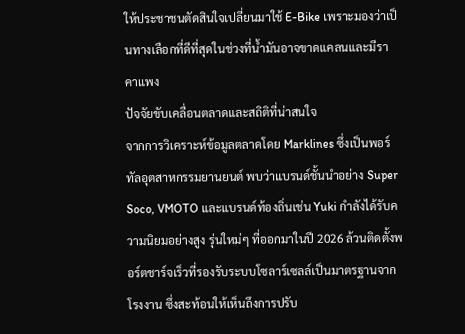ให้ประชาชนตัดสินใจเปลี่ยนมาใช้ E-Bike เพราะมองว่าเป็นทางเลือกที่ดีที่สุดในช่วงที่น้ำมันอาจขาดแคลนและมีราคาแพง
ปัจจัยขับเคลื่อนตลาดและสถิติที่น่าสนใจ
จากการวิเคราะห์ข้อมูลตลาดโดย Marklines ซึ่งเป็นพอร์ทัลอุตสาหกรรมยานยนต์ พบว่าแบรนด์ชั้นนำอย่าง Super Soco, VMOTO และแบรนด์ท้องถิ่นเช่น Yuki กำลังได้รับความนิยมอย่างสูง รุ่นใหม่ๆ ที่ออกมาในปี 2026 ล้วนติดตั้งพอร์ตชาร์จเร็วที่รองรับระบบโซลาร์เซลล์เป็นมาตรฐานจากโรงงาน ซึ่งสะท้อนให้เห็นถึงการปรับ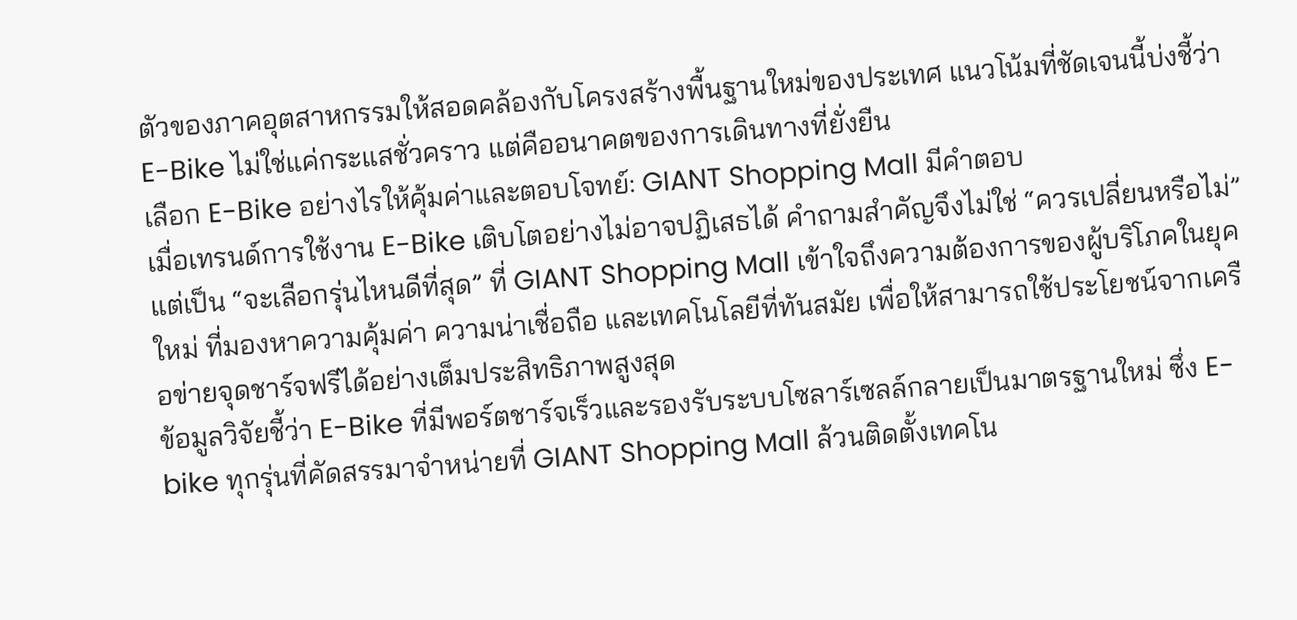ตัวของภาคอุตสาหกรรมให้สอดคล้องกับโครงสร้างพื้นฐานใหม่ของประเทศ แนวโน้มที่ชัดเจนนี้บ่งชี้ว่า E-Bike ไม่ใช่แค่กระแสชั่วคราว แต่คืออนาคตของการเดินทางที่ยั่งยืน
เลือก E-Bike อย่างไรให้คุ้มค่าและตอบโจทย์: GIANT Shopping Mall มีคำตอบ
เมื่อเทรนด์การใช้งาน E-Bike เติบโตอย่างไม่อาจปฏิเสธได้ คำถามสำคัญจึงไม่ใช่ “ควรเปลี่ยนหรือไม่” แต่เป็น “จะเลือกรุ่นไหนดีที่สุด” ที่ GIANT Shopping Mall เข้าใจถึงความต้องการของผู้บริโภคในยุคใหม่ ที่มองหาความคุ้มค่า ความน่าเชื่อถือ และเทคโนโลยีที่ทันสมัย เพื่อให้สามารถใช้ประโยชน์จากเครือข่ายจุดชาร์จฟรีได้อย่างเต็มประสิทธิภาพสูงสุด
ข้อมูลวิจัยชี้ว่า E-Bike ที่มีพอร์ตชาร์จเร็วและรองรับระบบโซลาร์เซลล์กลายเป็นมาตรฐานใหม่ ซึ่ง E-bike ทุกรุ่นที่คัดสรรมาจำหน่ายที่ GIANT Shopping Mall ล้วนติดตั้งเทคโน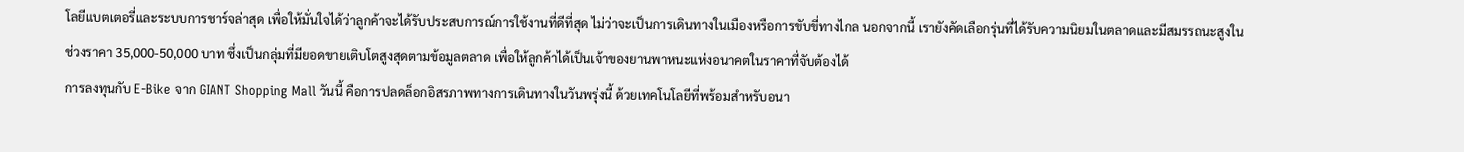โลยีแบตเตอรี่และระบบการชาร์จล่าสุด เพื่อให้มั่นใจได้ว่าลูกค้าจะได้รับประสบการณ์การใช้งานที่ดีที่สุด ไม่ว่าจะเป็นการเดินทางในเมืองหรือการขับขี่ทางไกล นอกจากนี้ เรายังคัดเลือกรุ่นที่ได้รับความนิยมในตลาดและมีสมรรถนะสูงในช่วงราคา 35,000-50,000 บาท ซึ่งเป็นกลุ่มที่มียอดขายเติบโตสูงสุดตามข้อมูลตลาด เพื่อให้ลูกค้าได้เป็นเจ้าของยานพาหนะแห่งอนาคตในราคาที่จับต้องได้
การลงทุนกับ E-Bike จาก GIANT Shopping Mall วันนี้ คือการปลดล็อกอิสรภาพทางการเดินทางในวันพรุ่งนี้ ด้วยเทคโนโลยีที่พร้อมสำหรับอนา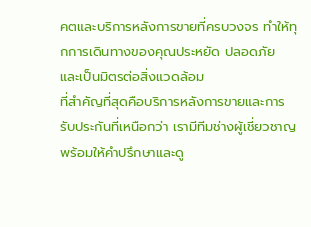คตและบริการหลังการขายที่ครบวงจร ทำให้ทุกการเดินทางของคุณประหยัด ปลอดภัย และเป็นมิตรต่อสิ่งแวดล้อม
ที่สำคัญที่สุดคือบริการหลังการขายและการรับประกันที่เหนือกว่า เรามีทีมช่างผู้เชี่ยวชาญพร้อมให้คำปรึกษาและดู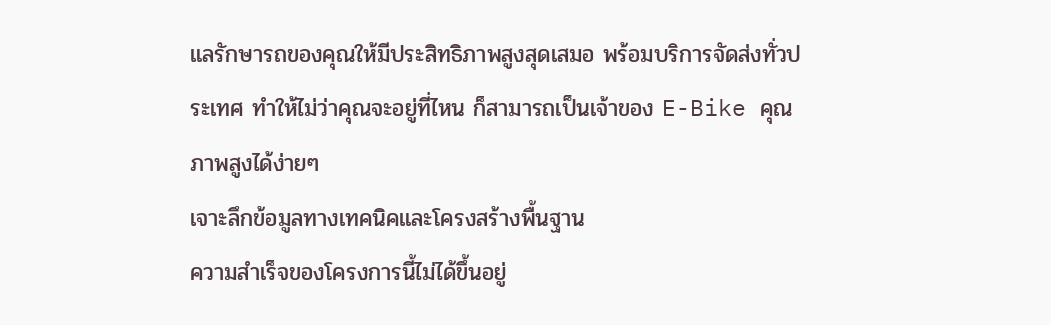แลรักษารถของคุณให้มีประสิทธิภาพสูงสุดเสมอ พร้อมบริการจัดส่งทั่วประเทศ ทำให้ไม่ว่าคุณจะอยู่ที่ไหน ก็สามารถเป็นเจ้าของ E-Bike คุณภาพสูงได้ง่ายๆ
เจาะลึกข้อมูลทางเทคนิคและโครงสร้างพื้นฐาน
ความสำเร็จของโครงการนี้ไม่ได้ขึ้นอยู่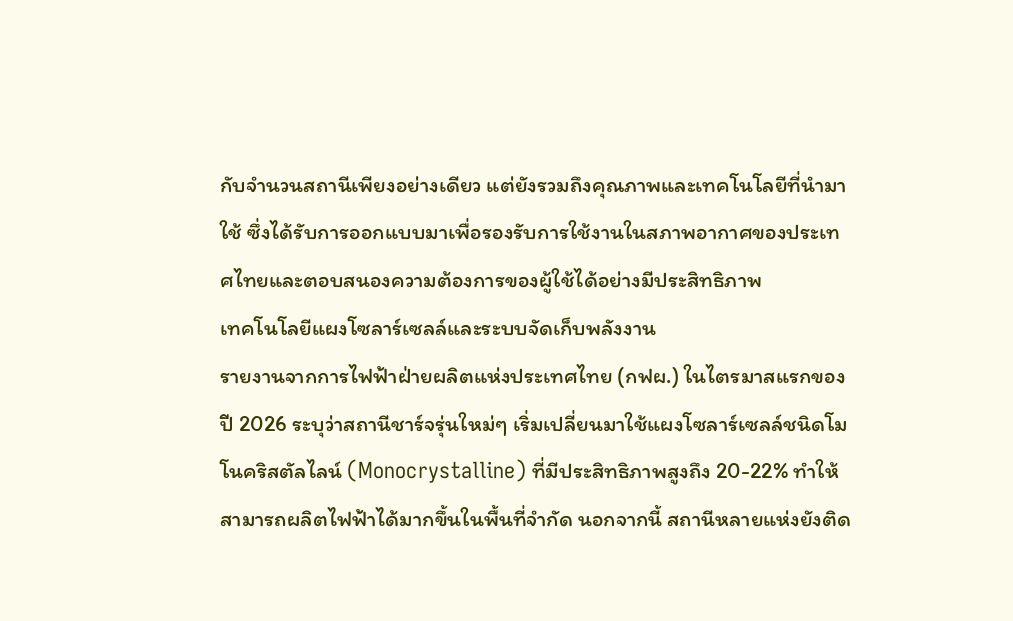กับจำนวนสถานีเพียงอย่างเดียว แต่ยังรวมถึงคุณภาพและเทคโนโลยีที่นำมาใช้ ซึ่งได้รับการออกแบบมาเพื่อรองรับการใช้งานในสภาพอากาศของประเทศไทยและตอบสนองความต้องการของผู้ใช้ได้อย่างมีประสิทธิภาพ
เทคโนโลยีแผงโซลาร์เซลล์และระบบจัดเก็บพลังงาน
รายงานจากการไฟฟ้าฝ่ายผลิตแห่งประเทศไทย (กฟผ.) ในไตรมาสแรกของปี 2026 ระบุว่าสถานีชาร์จรุ่นใหม่ๆ เริ่มเปลี่ยนมาใช้แผงโซลาร์เซลล์ชนิดโมโนคริสตัลไลน์ (Monocrystalline) ที่มีประสิทธิภาพสูงถึง 20-22% ทำให้สามารถผลิตไฟฟ้าได้มากขึ้นในพื้นที่จำกัด นอกจากนี้ สถานีหลายแห่งยังติด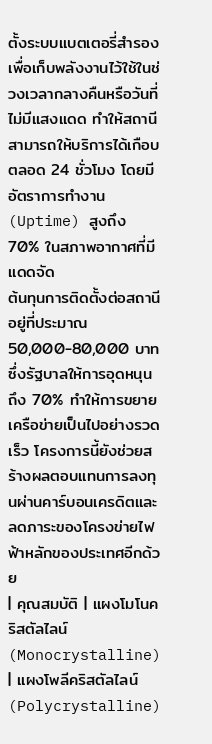ตั้งระบบแบตเตอรี่สำรองเพื่อเก็บพลังงานไว้ใช้ในช่วงเวลากลางคืนหรือวันที่ไม่มีแสงแดด ทำให้สถานีสามารถให้บริการได้เกือบตลอด 24 ชั่วโมง โดยมีอัตราการทำงาน (Uptime) สูงถึง 70% ในสภาพอากาศที่มีแดดจัด
ต้นทุนการติดตั้งต่อสถานีอยู่ที่ประมาณ 50,000-80,000 บาท ซึ่งรัฐบาลให้การอุดหนุนถึง 70% ทำให้การขยายเครือข่ายเป็นไปอย่างรวดเร็ว โครงการนี้ยังช่วยสร้างผลตอบแทนการลงทุนผ่านคาร์บอนเครดิตและลดภาระของโครงข่ายไฟฟ้าหลักของประเทศอีกด้วย
| คุณสมบัติ | แผงโมโนคริสตัลไลน์ (Monocrystalline) | แผงโพลีคริสตัลไลน์ (Polycrystalline)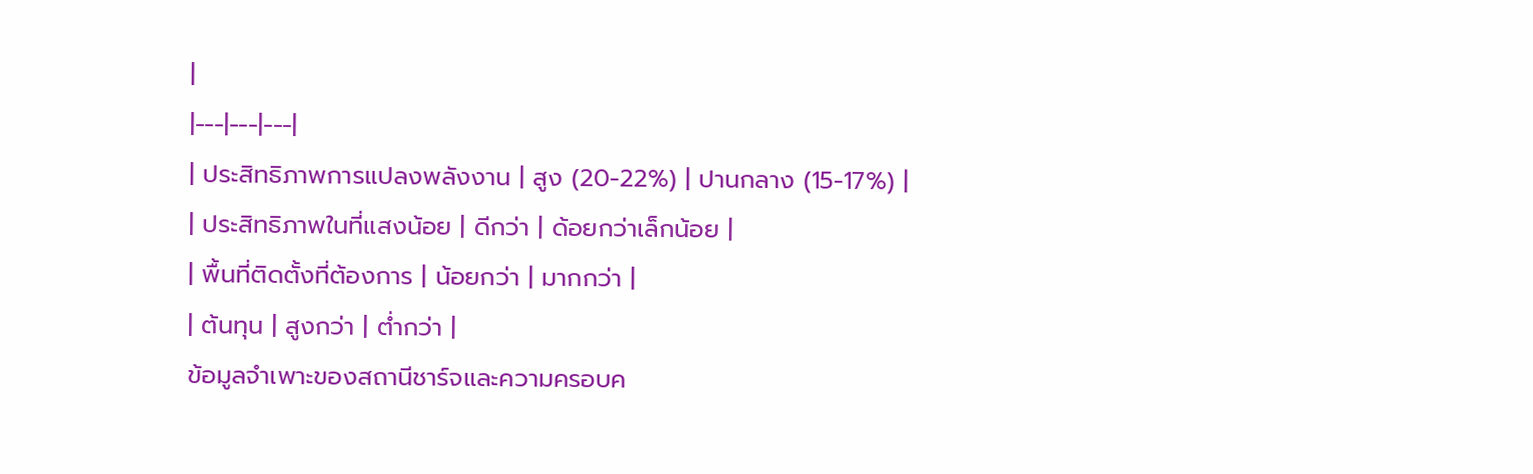|
|---|---|---|
| ประสิทธิภาพการแปลงพลังงาน | สูง (20-22%) | ปานกลาง (15-17%) |
| ประสิทธิภาพในที่แสงน้อย | ดีกว่า | ด้อยกว่าเล็กน้อย |
| พื้นที่ติดตั้งที่ต้องการ | น้อยกว่า | มากกว่า |
| ต้นทุน | สูงกว่า | ต่ำกว่า |
ข้อมูลจำเพาะของสถานีชาร์จและความครอบค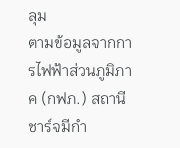ลุม
ตามข้อมูลจากการไฟฟ้าส่วนภูมิภาค (กฟภ.) สถานีชาร์จมีกำ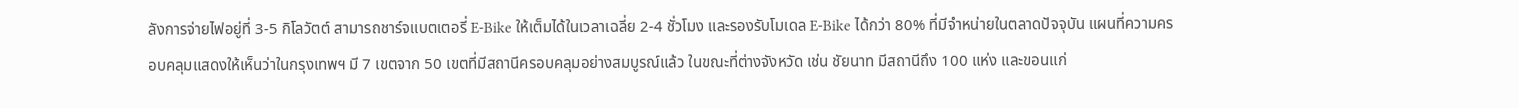ลังการจ่ายไฟอยู่ที่ 3-5 กิโลวัตต์ สามารถชาร์จแบตเตอรี่ E-Bike ให้เต็มได้ในเวลาเฉลี่ย 2-4 ชั่วโมง และรองรับโมเดล E-Bike ได้กว่า 80% ที่มีจำหน่ายในตลาดปัจจุบัน แผนที่ความครอบคลุมแสดงให้เห็นว่าในกรุงเทพฯ มี 7 เขตจาก 50 เขตที่มีสถานีครอบคลุมอย่างสมบูรณ์แล้ว ในขณะที่ต่างจังหวัด เช่น ชัยนาท มีสถานีถึง 100 แห่ง และขอนแก่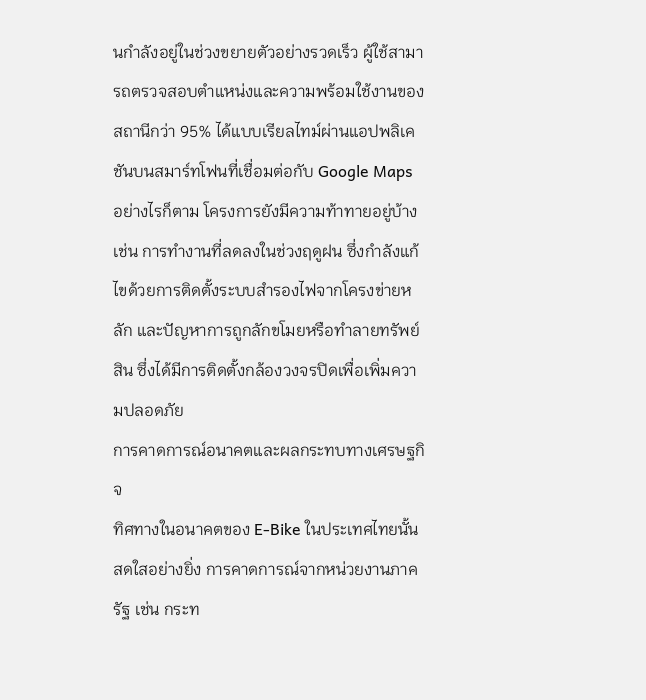นกำลังอยู่ในช่วงขยายตัวอย่างรวดเร็ว ผู้ใช้สามารถตรวจสอบตำแหน่งและความพร้อมใช้งานของสถานีกว่า 95% ได้แบบเรียลไทม์ผ่านแอปพลิเคชันบนสมาร์ทโฟนที่เชื่อมต่อกับ Google Maps
อย่างไรก็ตาม โครงการยังมีความท้าทายอยู่บ้าง เช่น การทำงานที่ลดลงในช่วงฤดูฝน ซึ่งกำลังแก้ไขด้วยการติดตั้งระบบสำรองไฟจากโครงข่ายหลัก และปัญหาการถูกลักขโมยหรือทำลายทรัพย์สิน ซึ่งได้มีการติดตั้งกล้องวงจรปิดเพื่อเพิ่มความปลอดภัย
การคาดการณ์อนาคตและผลกระทบทางเศรษฐกิจ
ทิศทางในอนาคตของ E-Bike ในประเทศไทยนั้นสดใสอย่างยิ่ง การคาดการณ์จากหน่วยงานภาครัฐ เช่น กระท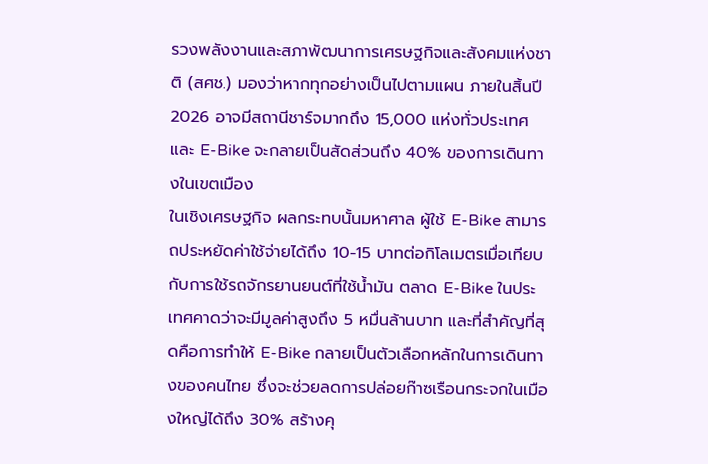รวงพลังงานและสภาพัฒนาการเศรษฐกิจและสังคมแห่งชาติ (สศช.) มองว่าหากทุกอย่างเป็นไปตามแผน ภายในสิ้นปี 2026 อาจมีสถานีชาร์จมากถึง 15,000 แห่งทั่วประเทศ และ E-Bike จะกลายเป็นสัดส่วนถึง 40% ของการเดินทางในเขตเมือง
ในเชิงเศรษฐกิจ ผลกระทบนั้นมหาศาล ผู้ใช้ E-Bike สามารถประหยัดค่าใช้จ่ายได้ถึง 10-15 บาทต่อกิโลเมตรเมื่อเทียบกับการใช้รถจักรยานยนต์ที่ใช้น้ำมัน ตลาด E-Bike ในประเทศคาดว่าจะมีมูลค่าสูงถึง 5 หมื่นล้านบาท และที่สำคัญที่สุดคือการทำให้ E-Bike กลายเป็นตัวเลือกหลักในการเดินทางของคนไทย ซึ่งจะช่วยลดการปล่อยก๊าซเรือนกระจกในเมืองใหญ่ได้ถึง 30% สร้างคุ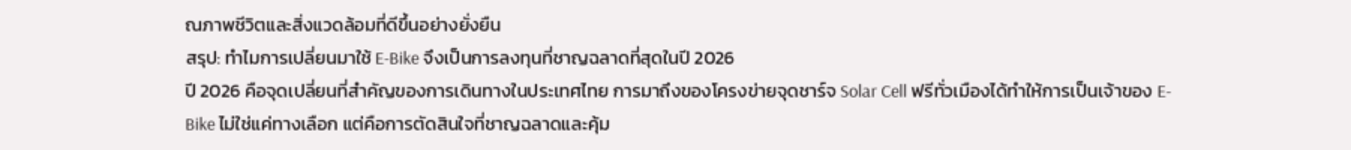ณภาพชีวิตและสิ่งแวดล้อมที่ดีขึ้นอย่างยั่งยืน
สรุป: ทำไมการเปลี่ยนมาใช้ E-Bike จึงเป็นการลงทุนที่ชาญฉลาดที่สุดในปี 2026
ปี 2026 คือจุดเปลี่ยนที่สำคัญของการเดินทางในประเทศไทย การมาถึงของโครงข่ายจุดชาร์จ Solar Cell ฟรีทั่วเมืองได้ทำให้การเป็นเจ้าของ E-Bike ไม่ใช่แค่ทางเลือก แต่คือการตัดสินใจที่ชาญฉลาดและคุ้ม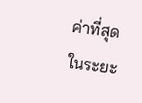ค่าที่สุดในระยะ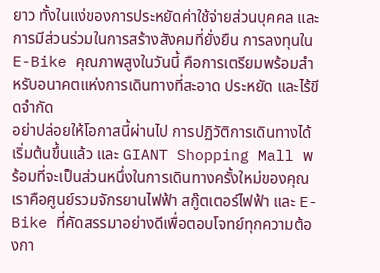ยาว ทั้งในแง่ของการประหยัดค่าใช้จ่ายส่วนบุคคล และการมีส่วนร่วมในการสร้างสังคมที่ยั่งยืน การลงทุนใน E-Bike คุณภาพสูงในวันนี้ คือการเตรียมพร้อมสำหรับอนาคตแห่งการเดินทางที่สะอาด ประหยัด และไร้ขีดจำกัด
อย่าปล่อยให้โอกาสนี้ผ่านไป การปฏิวัติการเดินทางได้เริ่มต้นขึ้นแล้ว และ GIANT Shopping Mall พร้อมที่จะเป็นส่วนหนึ่งในการเดินทางครั้งใหม่ของคุณ เราคือศูนย์รวมจักรยานไฟฟ้า สกู๊ตเตอร์ไฟฟ้า และ E-Bike ที่คัดสรรมาอย่างดีเพื่อตอบโจทย์ทุกความต้องกา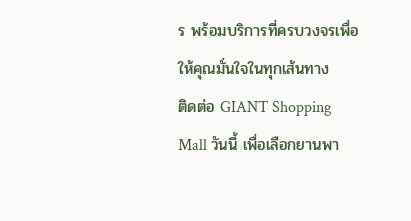ร พร้อมบริการที่ครบวงจรเพื่อให้คุณมั่นใจในทุกเส้นทาง
ติดต่อ GIANT Shopping Mall วันนี้ เพื่อเลือกยานพา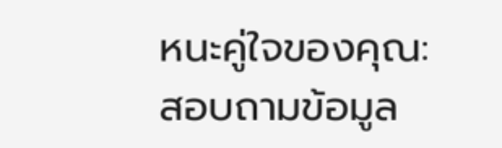หนะคู่ใจของคุณ:
สอบถามข้อมูล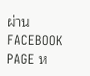ผ่าน FACEBOOK PAGE ห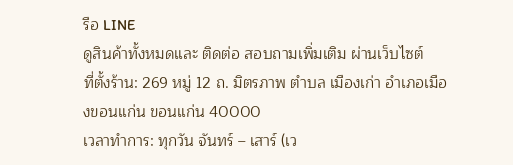รือ LINE
ดูสินค้าทั้งหมดและ ติดต่อ สอบถามเพิ่มเติม ผ่านเว็บไซต์
ที่ตั้งร้าน: 269 หมู่ 12 ถ. มิตรภาพ ตำบล เมืองเก่า อำเภอเมืองขอนแก่น ขอนแก่น 40000
เวลาทำการ: ทุกวัน จันทร์ – เสาร์ (เว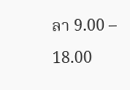ลา 9.00 – 18.00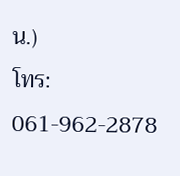น.)
โทร: 061-962-2878